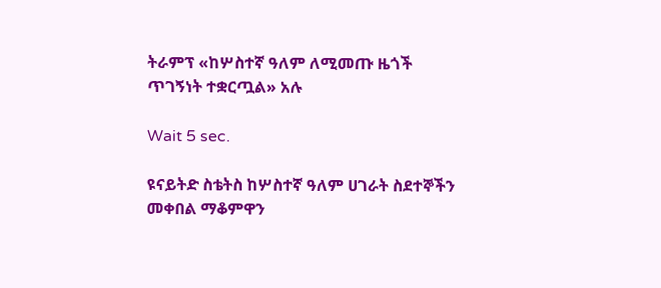ትራምፕ «ከሦስተኛ ዓለም ለሚመጡ ዜጎች ጥገኝነት ተቋርጧል» አሉ

Wait 5 sec.

ዩናይትድ ስቴትስ ከሦስተኛ ዓለም ሀገራት ስደተኞችን መቀበል ማቆምዋን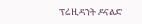ፕሬዚዳንት ዶናልድ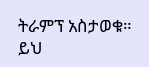ትራምፕ አስታወቁ። ይህ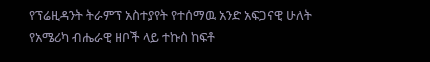የፕሬዚዳንት ትራምፕ አስተያየት የተሰማዉ አንድ አፍጋናዊ ሁለት የአሜሪካ ብሔራዊ ዘቦች ላይ ተኩስ ከፍቶ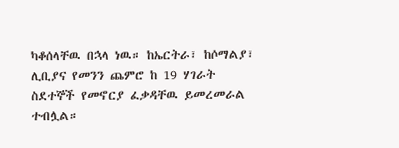ካቆሰላቸዉ በኋላ ነዉ። ከኤርትራ፣ ከሶማልያ፣ ሊቢያና የመንን ጨምሮ ከ 19 ሃገራት ስደተኞች የመኖርያ ፈቃዳቸዉ ይመረመራል ተብሏል።